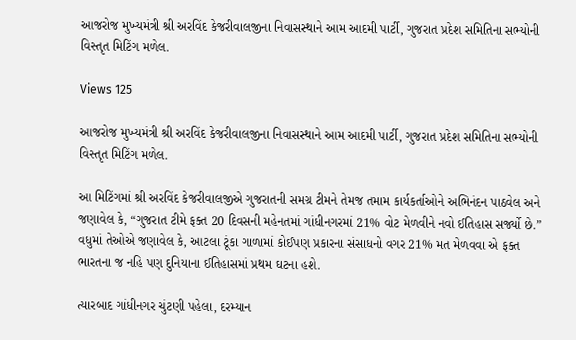આજરોજ મુખ્યમંત્રી શ્રી અરવિંદ કેજરીવાલજીના નિવાસસ્થાને આમ આદમી પાર્ટી, ગુજરાત પ્રદેશ સમિતિના સભ્યોની વિસ્તૃત મિટિંગ મળેલ.

Views 125

આજરોજ મુખ્યમંત્રી શ્રી અરવિંદ કેજરીવાલજીના નિવાસસ્થાને આમ આદમી પાર્ટી, ગુજરાત પ્રદેશ સમિતિના સભ્યોની વિસ્તૃત મિટિંગ મળેલ.

આ મિટિંગમાં શ્રી અરવિંદ કેજરીવાલજીએ ગુજરાતની સમગ્ર ટીમને તેમજ તમામ કાર્યકર્તાઓને અભિનંદન પાઠવેલ અને જણાવેલ કે, “ગુજરાત ટીમે ફક્ત 20 દિવસની મહેનતમાં ગાંધીનગરમાં 21% વોટ મેળવીને નવો ઈતિહાસ સર્જ્યો છે.” વધુમાં તેઓએ જણાવેલ કે, આટલા ટૂંકા ગાળામાં કોઈપણ પ્રકારના સંસાધનો વગર 21% મત મેળવવા એ ફક્ત ભારતના જ નહિ પણ દુનિયાના ઈતિહાસમાં પ્રથમ ઘટના હશે.

ત્યારબાદ ગાંધીનગર ચુંટણી પહેલા, દરમ્યાન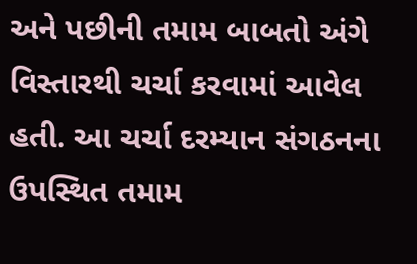અને પછીની તમામ બાબતો અંગે વિસ્તારથી ચર્ચા કરવામાં આવેલ હતી. આ ચર્ચા દરમ્યાન સંગઠનના ઉપસ્થિત તમામ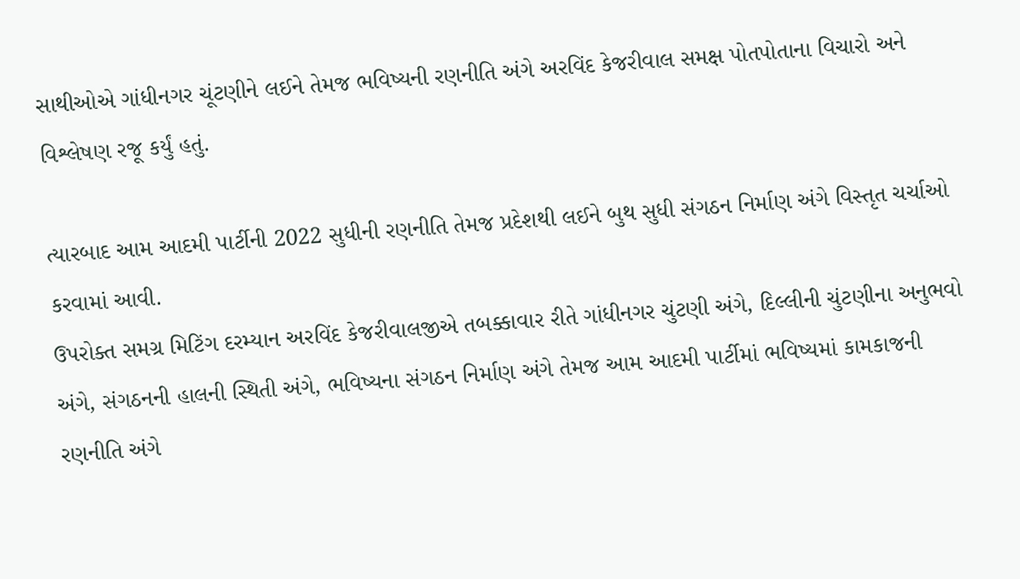સાથીઓએ ગાંધીનગર ચૂંટણીને લઈને તેમજ ભવિષ્યની રણનીતિ અંગે અરવિંદ કેજરીવાલ સમક્ષ પોતપોતાના વિચારો અને વિશ્લેષણ રજૂ કર્યું હતું.

ત્યારબાદ આમ આદમી પાર્ટીની 2022 સુધીની રણનીતિ તેમજ પ્રદેશથી લઈને બુથ સુધી સંગઠન નિર્માણ અંગે વિસ્તૃત ચર્ચાઓ કરવામાં આવી.
ઉપરોક્ત સમગ્ર મિટિંગ દરમ્યાન અરવિંદ કેજરીવાલજીએ તબક્કાવાર રીતે ગાંધીનગર ચુંટણી અંગે, દિલ્લીની ચુંટણીના અનુભવો અંગે, સંગઠનની હાલની સ્થિતી અંગે, ભવિષ્યના સંગઠન નિર્માણ અંગે તેમજ આમ આદમી પાર્ટીમાં ભવિષ્યમાં કામકાજની રણનીતિ અંગે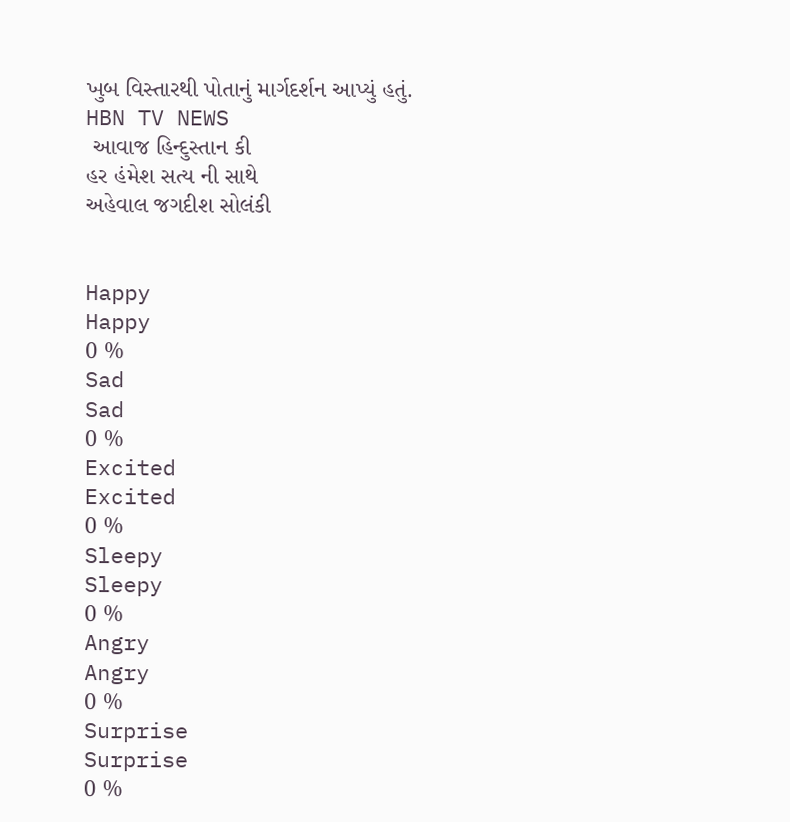ખુબ વિસ્તારથી પોતાનું માર્ગદર્શન આપ્યું હતું.
HBN TV NEWS
 આવાજ હિન્દુસ્તાન કી
હર હંમેશ સત્ય ની સાથે
અહેવાલ જગદીશ સોલંકી


Happy
Happy
0 %
Sad
Sad
0 %
Excited
Excited
0 %
Sleepy
Sleepy
0 %
Angry
Angry
0 %
Surprise
Surprise
0 %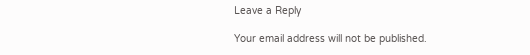Leave a Reply

Your email address will not be published.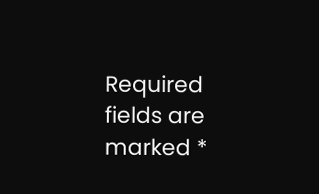Required fields are marked *